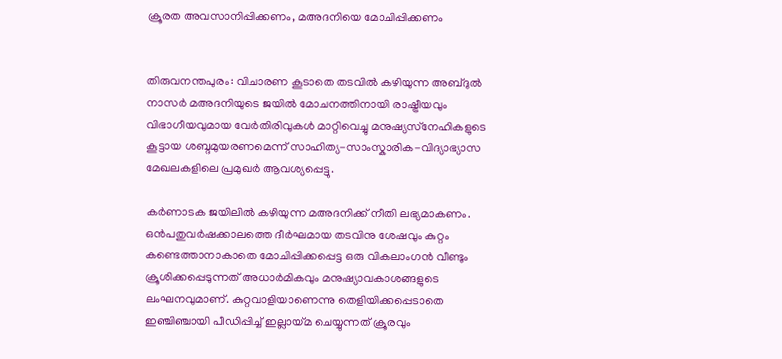ക്രൂരത അവസാനിപ്പിക്കണം, മഅദനിയെ മോചിപ്പിക്കണം


തിരുവനന്തപുരം: വിചാരണ കൂടാതെ തടവില്‍ കഴിയുന്ന അബ്ദുല്‍ നാസര്‍ മഅദനിയുടെ ജയില്‍ മോചനത്തിനായി രാഷ്ട്രീയവും വിഭാഗീയവുമായ വേര്‍തിരിവുകള്‍ മാറ്റിവെച്ചു മനുഷ്യസ്‌നേഹികളുടെ കൂട്ടായ ശബ്ദമുയരണമെന്ന് സാഹിത്യ-സാംസ്കാരിക-വിദ്യാഭ്യാസ മേഖലകളിലെ പ്രമുഖര്‍ ആവശ്യപ്പെട്ടു.

കര്‍ണാടക ജയിലില്‍ കഴിയുന്ന മഅദനിക്ക് നീതി ലഭ്യമാകണം. ഒന്‍പതുവര്‍ഷക്കാലത്തെ ദീര്‍ഘമായ തടവിനു ശേഷവും കുറ്റം കണ്ടെത്താനാകാതെ മോചിപ്പിക്കപ്പെട്ട ഒരു വികലാംഗന്‍ വീണ്ടും ക്രൂശിക്കപ്പെടുന്നത് അധാര്‍മികവും മനുഷ്യാവകാശങ്ങളുടെ ലംഘനവുമാണ്. കുറ്റവാളിയാണെന്നു തെളിയിക്കപ്പെടാതെ ഇഞ്ചിഞ്ചായി പീഡിപ്പിച്ച് ഇല്ലായ്മ ചെയ്യുന്നത് ക്രൂരവും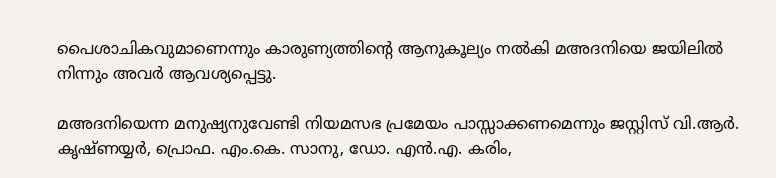പൈശാചികവുമാണെന്നും കാരുണ്യത്തിന്റെ ആനുകൂല്യം നല്‍കി മഅദനിയെ ജയിലില്‍ നിന്നും അവര്‍ ആവശ്യപ്പെട്ടു.

മഅദനിയെന്ന മനുഷ്യനുവേണ്ടി നിയമസഭ പ്രമേയം പാസ്സാക്കണമെന്നും ജസ്റ്റിസ് വി.ആര്‍. കൃഷ്ണയ്യര്‍, പ്രൊഫ. എം.കെ. സാനു, ഡോ. എന്‍.എ. കരിം,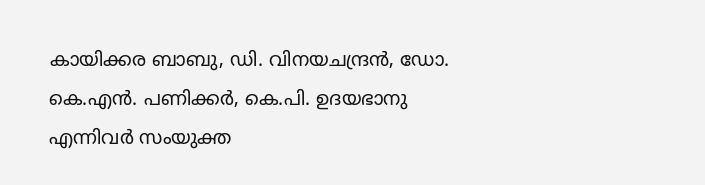കായിക്കര ബാബു, ഡി. വിനയചന്ദ്രന്‍, ഡോ. കെ.എന്‍. പണിക്കര്‍, കെ.പി. ഉദയഭാനു എന്നിവര്‍ സംയുക്ത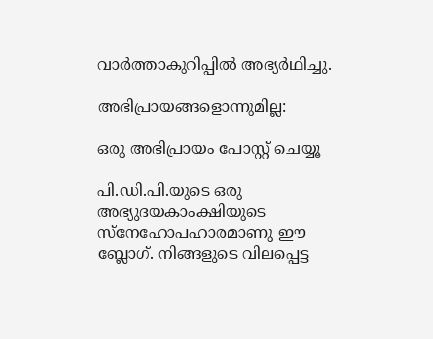വാര്‍ത്താകുറിപ്പില്‍ അഭ്യര്‍ഥിച്ചു.

അഭിപ്രായങ്ങളൊന്നുമില്ല:

ഒരു അഭിപ്രായം പോസ്റ്റ് ചെയ്യൂ

പി.ഡി.പി.യുടെ ഒരു അഭ്യുദയകാംക്ഷിയുടെ സ്നേഹോപഹാരമാണു ഈ ബ്ലോഗ്. നിങ്ങളുടെ വിലപ്പെട്ട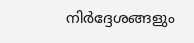നിര്‍ദ്ദേശങ്ങളും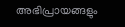അഭിപ്രായങ്ങളും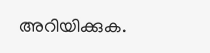അറിയിക്കുക.